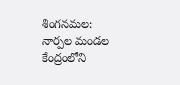శింగనమల: నార్పల మండల కేంద్రంలోని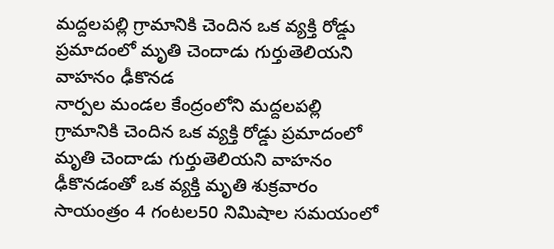మద్దలపల్లి గ్రామానికి చెందిన ఒక వ్యక్తి రోడ్డు ప్రమాదంలో మృతి చెందాడు గుర్తుతెలియని వాహనం ఢీకొనడ
నార్పల మండల కేంద్రంలోని మద్దలపల్లి గ్రామానికి చెందిన ఒక వ్యక్తి రోడ్డు ప్రమాదంలో మృతి చెందాడు గుర్తుతెలియని వాహనం ఢీకొనడంతో ఒక వ్యక్తి మృతి శుక్రవారం సాయంత్రం 4 గంటల50 నిమిషాల సమయంలో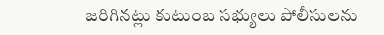జరిగినట్లు కుటుంబ సభ్యులు పోలీసులను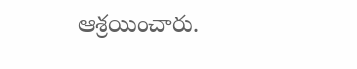ఆశ్రయించారు.